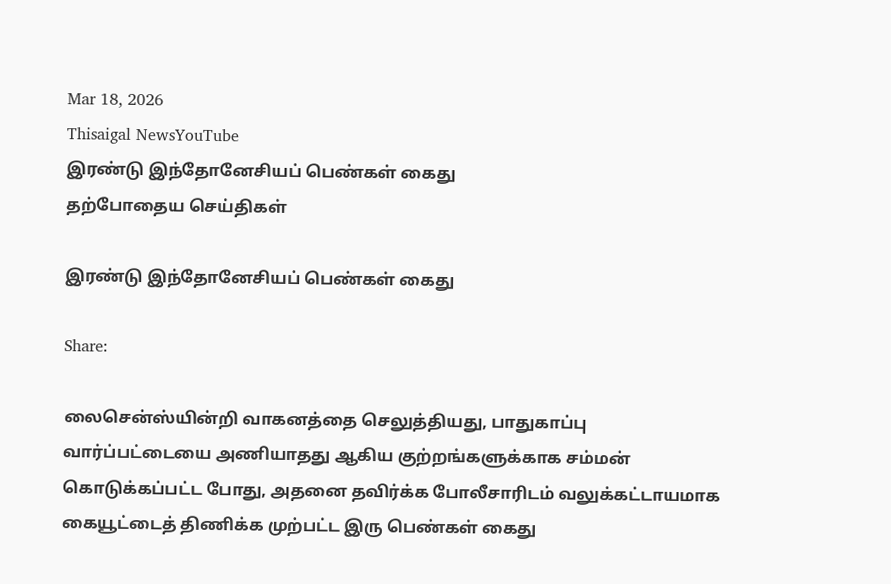Mar 18, 2026
Thisaigal NewsYouTube
இரண்டு இந்தோனேசியப் பெண்கள் கைது
தற்போதைய செய்திகள்

இரண்டு இந்தோனேசியப் பெண்கள் கைது

Share:

லைசென்ஸ்யின்றி வாகனத்தை செலுத்தியது, பாதுகாப்பு வார்ப்பட்டையை அணியாதது ஆகிய குற்றங்களுக்காக சம்மன் கொடுக்கப்பட்ட போது, அதனை தவிர்க்க போலீசாரிடம் வலுக்கட்டாயமாக கையூட்டைத் திணிக்க முற்பட்ட இரு பெண்கள் கைது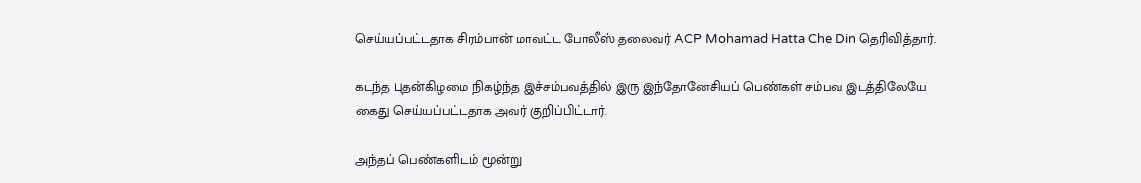செய்யப்பட்டதாக சிரம்பான் மாவட்ட போலீஸ் தலைவர் ACP Mohamad Hatta Che Din தெரிவித்தார்.

கடந்த புதன்கிழமை நிகழ்ந்த இச்சம்பவத்தில் இரு இந்தோனேசியப் பெண்கள் சம்பவ இடத்திலேயே கைது செய்யப்பட்டதாக அவர் குறிப்பிட்டார்.

அந்தப் பெண்களிடம் மூன்று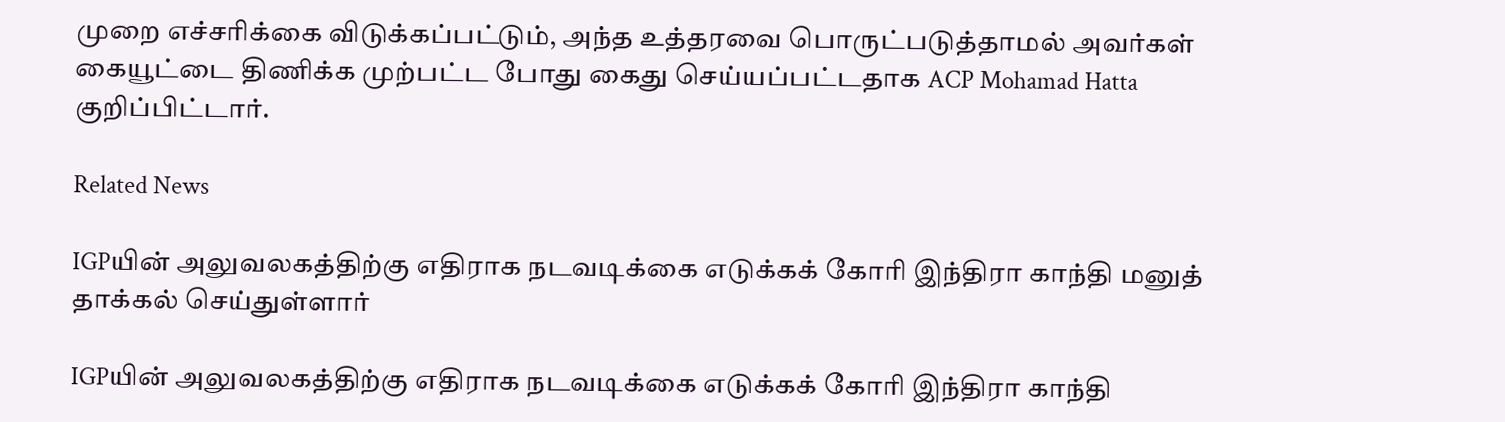முறை எச்சரிக்கை விடுக்கப்பட்டும், அந்த உத்தரவை பொருட்படுத்தாமல் அவர்கள் கையூட்டை திணிக்க முற்பட்ட போது கைது செய்யப்பட்டதாக ACP Mohamad Hatta குறிப்பிட்டார்.

Related News

IGPயின் அலுவலகத்திற்கு எதிராக நடவடிக்கை எடுக்கக் கோரி இந்திரா காந்தி மனுத் தாக்கல் செய்துள்ளார்

IGPயின் அலுவலகத்திற்கு எதிராக நடவடிக்கை எடுக்கக் கோரி இந்திரா காந்தி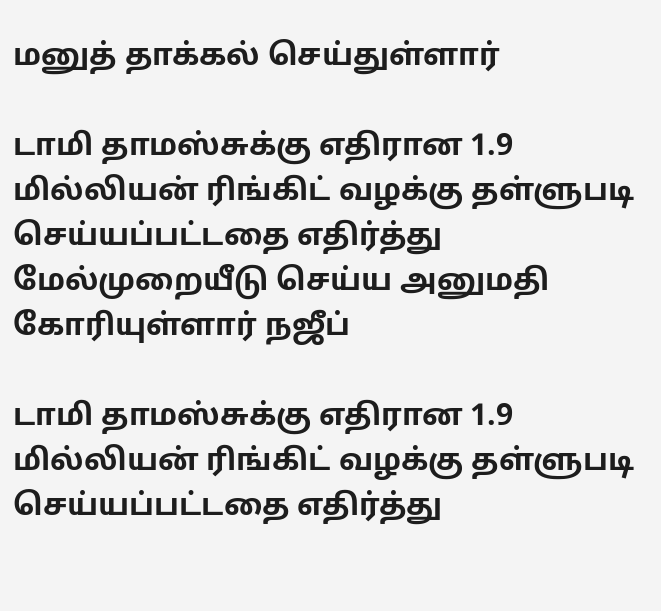மனுத் தாக்கல் செய்துள்ளார்

டாமி தாமஸ்சுக்கு எதிரான 1.9 மில்லியன் ரிங்கிட் வழக்கு தள்ளுபடி செய்யப்பட்டதை எதிர்த்து மேல்முறையீடு செய்ய அனுமதி கோரியுள்ளார் நஜீப்

டாமி தாமஸ்சுக்கு எதிரான 1.9 மில்லியன் ரிங்கிட் வழக்கு தள்ளுபடி செய்யப்பட்டதை எதிர்த்து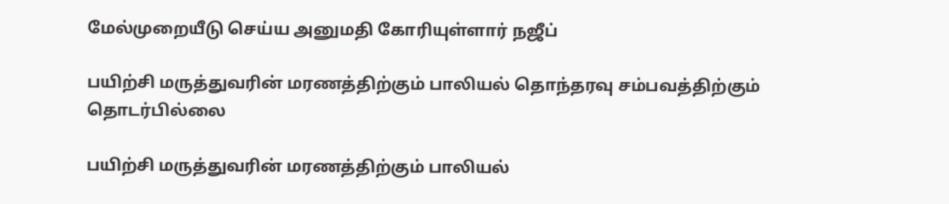மேல்முறையீடு செய்ய அனுமதி கோரியுள்ளார் நஜீப்

பயிற்சி மருத்துவரின் மரணத்திற்கும் பாலியல் தொந்தரவு சம்பவத்திற்கும் தொடர்பில்லை

பயிற்சி மருத்துவரின் மரணத்திற்கும் பாலியல்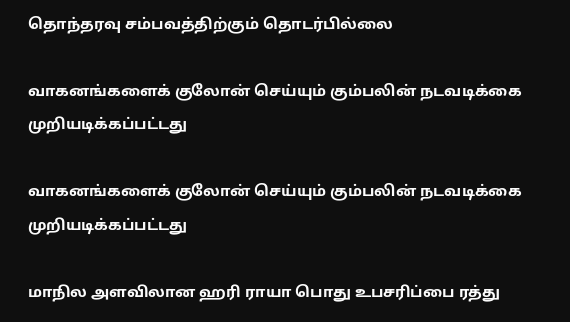தொந்தரவு சம்பவத்திற்கும் தொடர்பில்லை

வாகனங்களைக் குலோன் செய்யும் கும்பலின் நடவடிக்கை முறியடிக்கப்பட்டது

வாகனங்களைக் குலோன் செய்யும் கும்பலின் நடவடிக்கை முறியடிக்கப்பட்டது

மாநில அளவிலான ஹரி ராயா பொது உபசரிப்பை ரத்து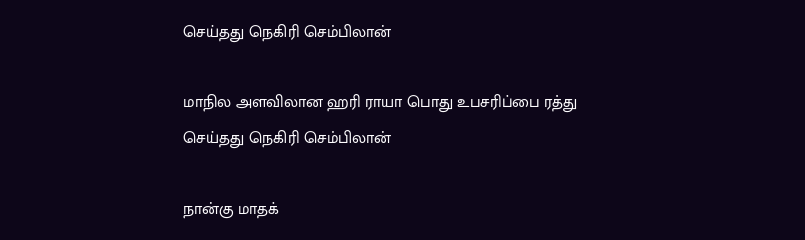செய்தது நெகிரி செம்பிலான்

மாநில அளவிலான ஹரி ராயா பொது உபசரிப்பை ரத்து செய்தது நெகிரி செம்பிலான்

நான்கு மாதக்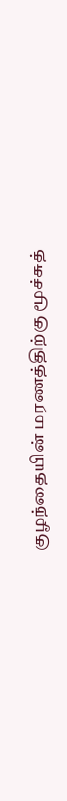குழந்தையின் மரணத்திற்கு மூச்சுத்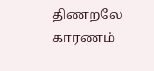திணறலே காரணம்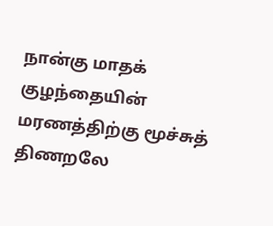நான்கு மாதக் குழந்தையின் மரணத்திற்கு மூச்சுத் திணறலே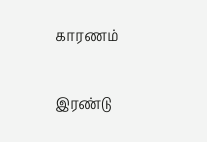காரணம்

இரண்டு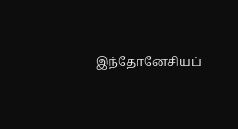இந்தோனேசியப்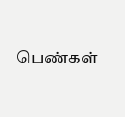பெண்கள்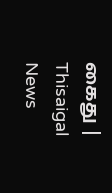கைது | Thisaigal News